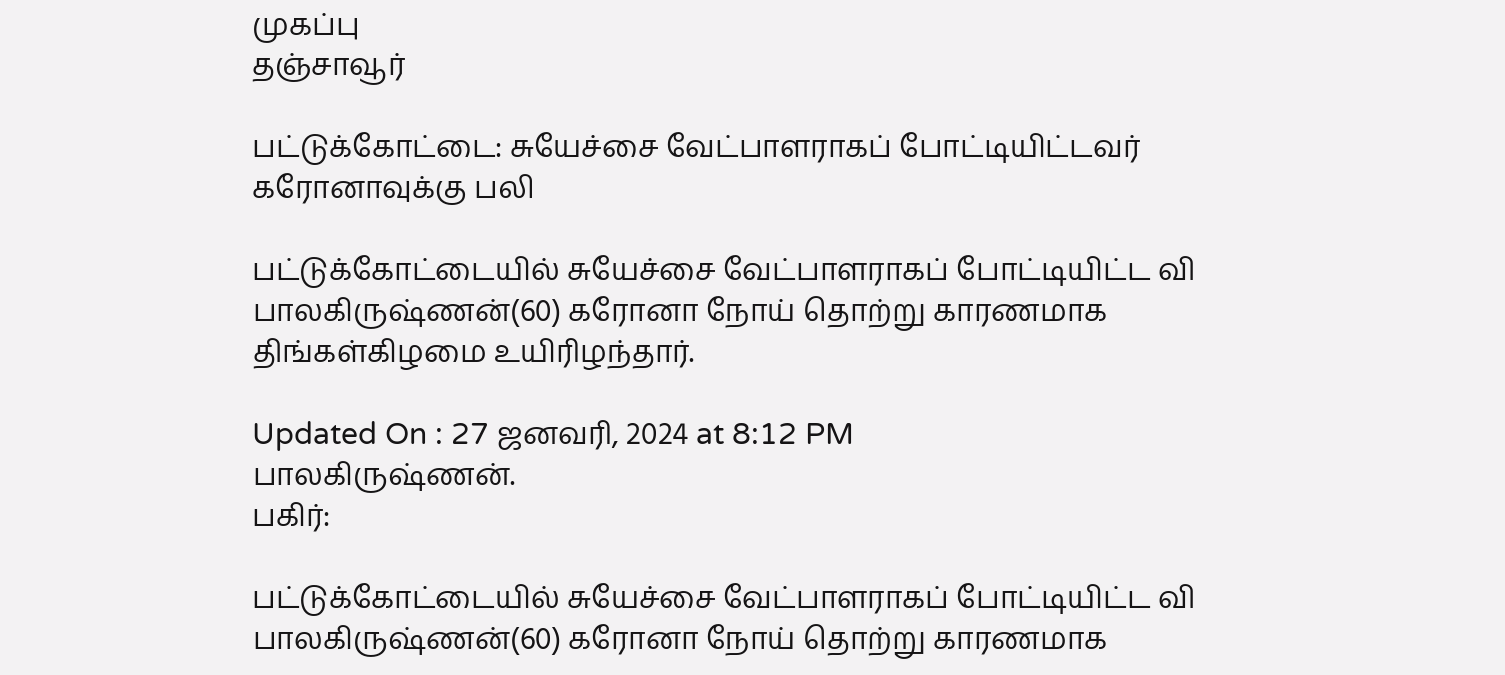முகப்பு
தஞ்சாவூர்

பட்டுக்கோட்டை: சுயேச்சை வேட்பாளராகப் போட்டியிட்டவர் கரோனாவுக்கு பலி

பட்டுக்கோட்டையில் சுயேச்சை வேட்பாளராகப் போட்டியிட்ட வி பாலகிருஷ்ணன்(60) கரோனா நோய் தொற்று காரணமாக திங்கள்கிழமை உயிரிழந்தார்.

Updated On : 27 ஜனவரி, 2024 at 8:12 PM
பாலகிருஷ்ணன்.
பகிர்:

பட்டுக்கோட்டையில் சுயேச்சை வேட்பாளராகப் போட்டியிட்ட வி பாலகிருஷ்ணன்(60) கரோனா நோய் தொற்று காரணமாக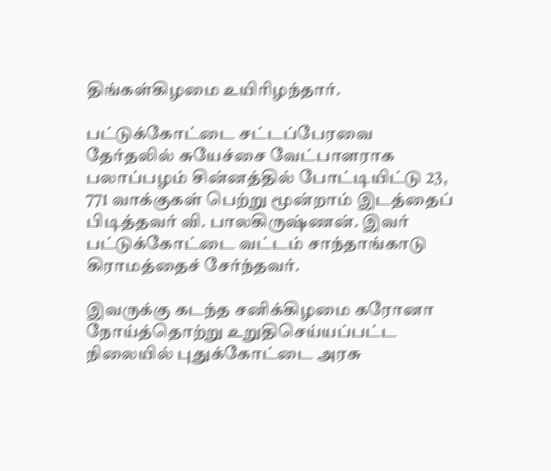திங்கள்கிழமை உயிரிழந்தார்.

பட்டுக்கோட்டை சட்டப்பேரவை தேர்தலில் சுயேச்சை வேட்பாளராக பலாப்பழம் சின்னத்தில் போட்டியிட்டு 23, 771 வாக்குகள் பெற்று மூன்றாம் இடத்தைப் பிடித்தவர் வி. பாலகிருஷ்ணன். இவர் பட்டுக்கோட்டை வட்டம் சாந்தாங்காடு கிராமத்தைச் சேர்ந்தவர்.

இவருக்கு கடந்த சனிக்கிழமை கரோனா நோய்த்தொற்று உறுதிசெய்யப்பட்ட நிலையில் புதுக்கோட்டை அரசு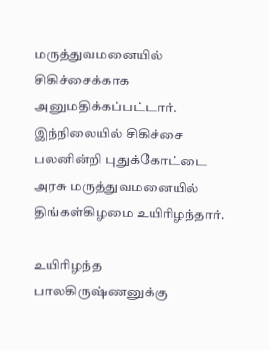மருத்துவமனையில் சிகிச்சைக்காக அனுமதிக்கப்பட்டார். இந்நிலையில் சிகிச்சை பலனின்றி புதுக்கோட்டை அரசு மருத்துவமனையில் திங்கள்கிழமை உயிரிழந்தார்.

உயிரிழந்த பாலகிருஷ்ணனுக்கு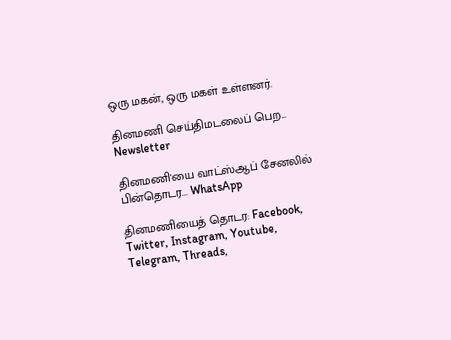ஒரு மகன், ஒரு மகள் உள்ளனர்.

தினமணி செய்திமடலைப் பெற... Newsletter

தினமணி'யை வாட்ஸ்ஆப் சேனலில் பின்தொடர... WhatsApp

தினமணியைத் தொடர: Facebook, Twitter, Instagram, Youtube, Telegram, Threads,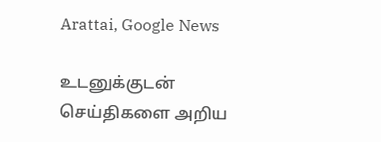Arattai, Google News

உடனுக்குடன் செய்திகளை அறிய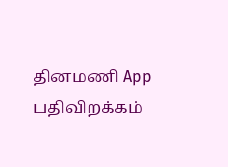தினமணி App பதிவிறக்கம்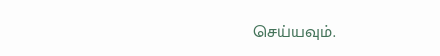செய்யவும்.